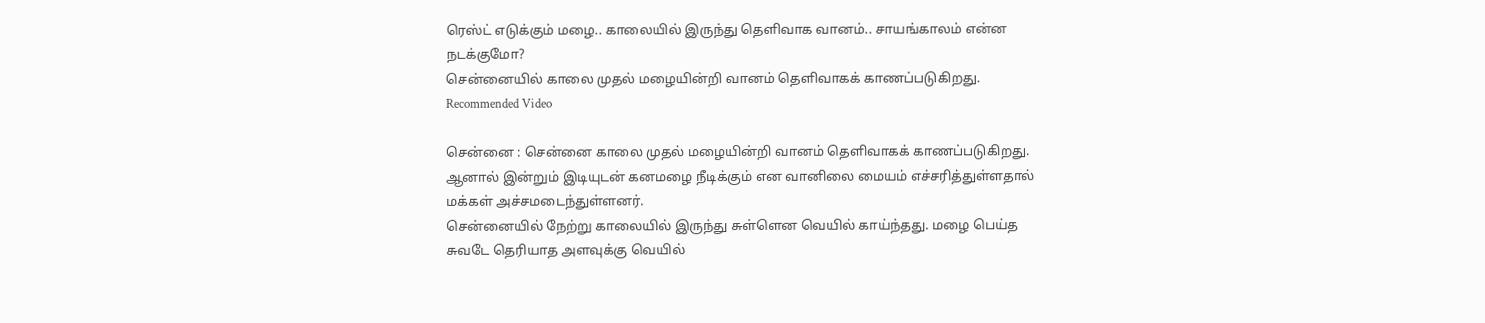ரெஸ்ட் எடுக்கும் மழை.. காலையில் இருந்து தெளிவாக வானம்.. சாயங்காலம் என்ன நடக்குமோ?
சென்னையில் காலை முதல் மழையின்றி வானம் தெளிவாகக் காணப்படுகிறது.
Recommended Video

சென்னை : சென்னை காலை முதல் மழையின்றி வானம் தெளிவாகக் காணப்படுகிறது. ஆனால் இன்றும் இடியுடன் கனமழை நீடிக்கும் என வானிலை மையம் எச்சரித்துள்ளதால் மக்கள் அச்சமடைந்துள்ளனர்.
சென்னையில் நேற்று காலையில் இருந்து சுள்ளென வெயில் காய்ந்தது. மழை பெய்த சுவடே தெரியாத அளவுக்கு வெயில்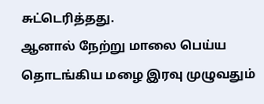சுட்டெரித்தது.
ஆனால் நேற்று மாலை பெய்ய தொடங்கிய மழை இரவு முழுவதும்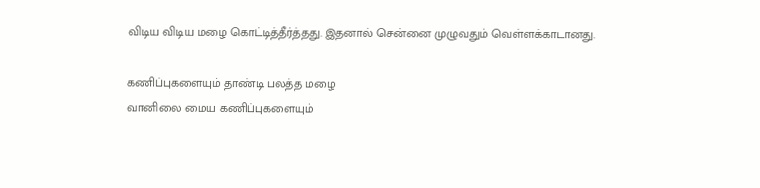விடிய விடிய மழை கொட்டித்தீர்த்தது. இதனால் சென்னை முழுவதும் வெள்ளக்காடானது.

கணிப்புகளையும் தாண்டி பலத்த மழை
வானிலை மைய கணிப்புகளையும்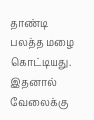தாண்டி பலத்த மழை கொட்டியது. இதனால் வேலைக்கு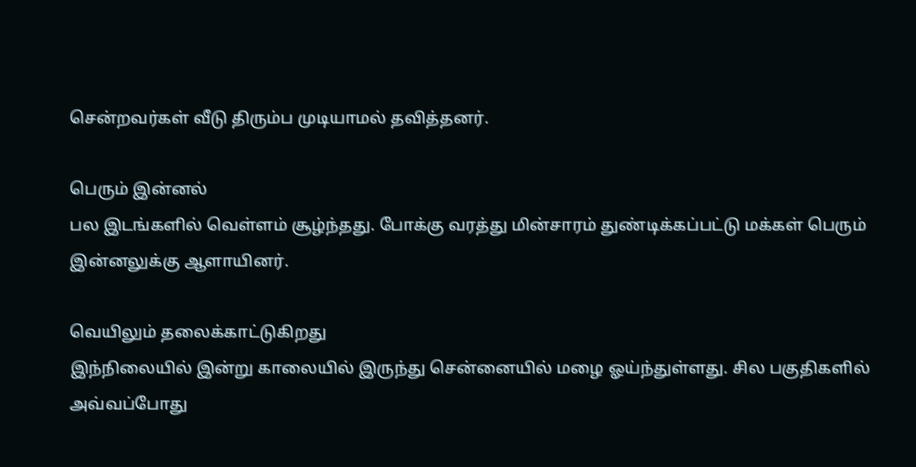சென்றவர்கள் வீடு திரும்ப முடியாமல் தவித்தனர்.

பெரும் இன்னல்
பல இடங்களில் வெள்ளம் சூழ்ந்தது. போக்கு வரத்து மின்சாரம் துண்டிக்கப்பட்டு மக்கள் பெரும் இன்னலுக்கு ஆளாயினர்.

வெயிலும் தலைக்காட்டுகிறது
இந்நிலையில் இன்று காலையில் இருந்து சென்னையில் மழை ஓய்ந்துள்ளது. சில பகுதிகளில் அவ்வப்போது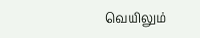வெயிலும்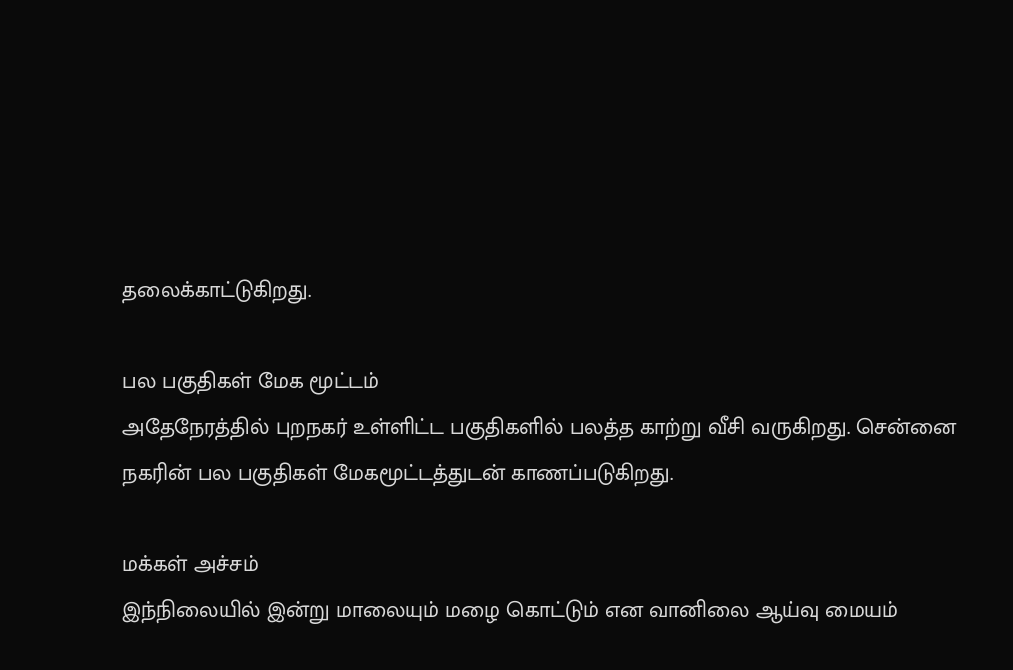தலைக்காட்டுகிறது.

பல பகுதிகள் மேக மூட்டம்
அதேநேரத்தில் புறநகர் உள்ளிட்ட பகுதிகளில் பலத்த காற்று வீசி வருகிறது. சென்னை நகரின் பல பகுதிகள் மேகமூட்டத்துடன் காணப்படுகிறது.

மக்கள் அச்சம்
இந்நிலையில் இன்று மாலையும் மழை கொட்டும் என வானிலை ஆய்வு மையம்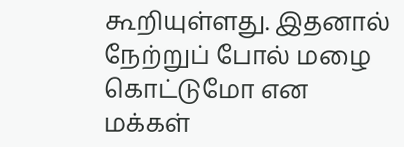கூறியுள்ளது. இதனால் நேற்றுப் போல் மழை கொட்டுமோ என மக்கள்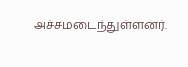அச்சமடைந்துள்ளனர்.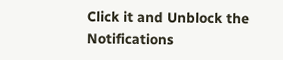Click it and Unblock the Notifications